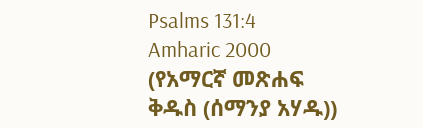Psalms 131:4
Amharic 2000 (የአማርኛ መጽሐፍ ቅዱስ (ሰማንያ አሃዱ))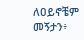ለዐይኖቼም መኝታን፥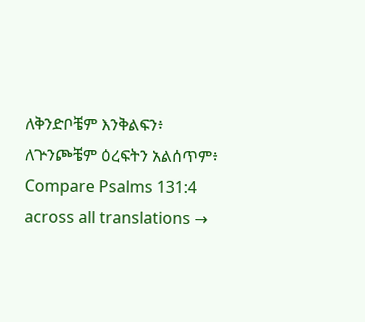ለቅንድቦቼም እንቅልፍን፥ ለጕንጮቼም ዕረፍትን አልሰጥም፥
Compare Psalms 131:4 across all translations →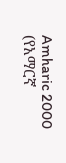Amharic 2000 (የአማርኛ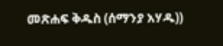መጽሐፍ ቅዱስ (ሰማንያ አሃዱ))